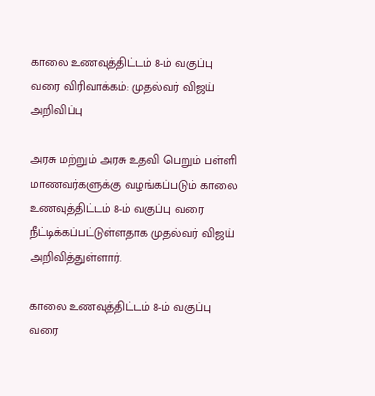காலை உணவுத்திட்டம் 8-ம் வகுப்பு வரை விரிவாக்கம்: முதல்வர் விஜய் அறிவிப்பு

அரசு மற்றும் அரசு உதவி பெறும் பள்ளி மாணவர்களுக்கு வழங்கப்படும் காலை உணவுத்திட்டம் 8-ம் வகுப்பு வரை நீட்டிக்கப்பட்டுள்ளதாக முதல்வர் விஜய் அறிவித்துள்ளார்.

காலை உணவுத்திட்டம் 8-ம் வகுப்பு வரை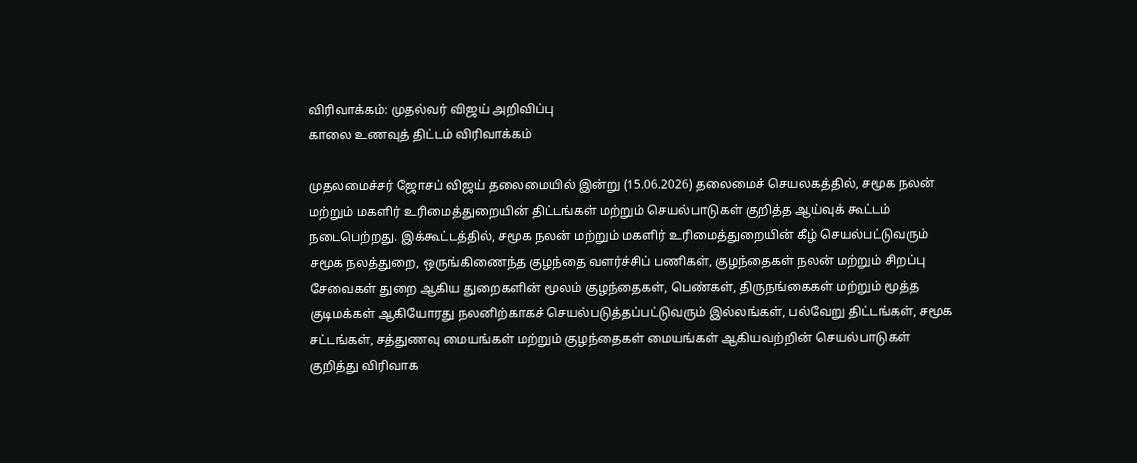விரிவாக்கம்: முதல்வர் விஜய் அறிவிப்பு
காலை உணவுத் திட்டம் விரிவாக்கம்

முதலமைச்சர் ஜோசப் விஜய் தலைமையில் இன்று (15.06.2026) தலைமைச் செயலகத்தில், சமூக நலன் மற்றும் மகளிர் உரிமைத்துறையின் திட்டங்கள் மற்றும் செயல்பாடுகள் குறித்த ஆய்வுக் கூட்டம் நடைபெற்றது. இக்கூட்டத்தில், சமூக நலன் மற்றும் மகளிர் உரிமைத்துறையின் கீழ் செயல்பட்டுவரும் சமூக நலத்துறை, ஒருங்கிணைந்த குழந்தை வளர்ச்சிப் பணிகள், குழந்தைகள் நலன் மற்றும் சிறப்பு சேவைகள் துறை ஆகிய துறைகளின் மூலம் குழந்தைகள், பெண்கள், திருநங்கைகள் மற்றும் மூத்த குடிமக்கள் ஆகியோரது நலனிற்காகச் செயல்படுத்தப்பட்டுவரும் இல்லங்கள், பல்வேறு திட்டங்கள், சமூக சட்டங்கள், சத்துணவு மையங்கள் மற்றும் குழந்தைகள் மையங்கள் ஆகியவற்றின் செயல்பாடுகள் குறித்து விரிவாக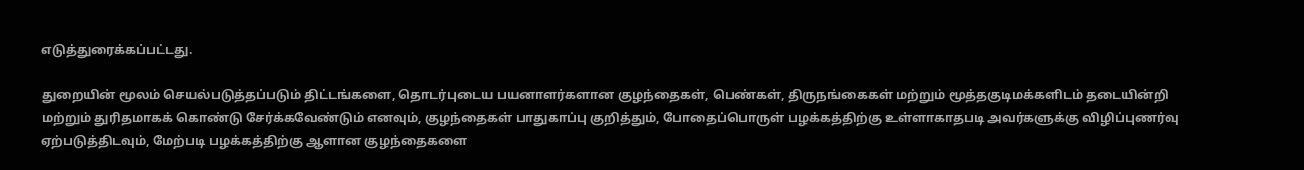எடுத்துரைக்கப்பட்டது.

துறையின் மூலம் செயல்படுத்தப்படும் திட்டங்களை, தொடர்புடைய பயனாளர்களான குழந்தைகள், பெண்கள், திருநங்கைகள் மற்றும் மூத்தகுடிமக்களிடம் தடையின்றி மற்றும் துரிதமாகக் கொண்டு சேர்க்கவேண்டும் எனவும், குழந்தைகள் பாதுகாப்பு குறித்தும், போதைப்பொருள் பழக்கத்திற்கு உள்ளாகாதபடி அவர்களுக்கு விழிப்புணர்வு ஏற்படுத்திடவும், மேற்படி பழக்கத்திற்கு ஆளான குழந்தைகளை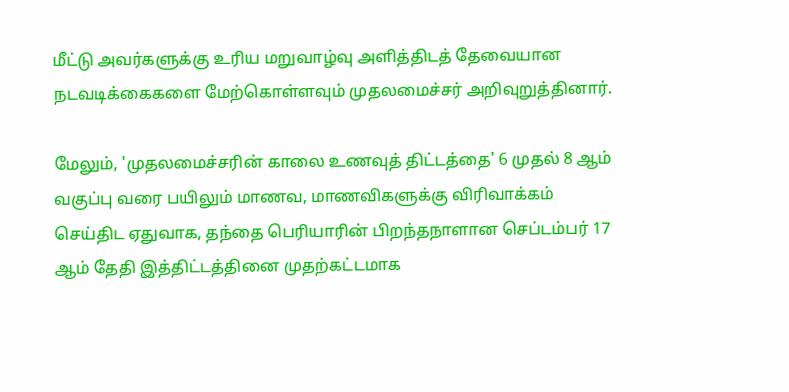மீட்டு அவர்களுக்கு உரிய மறுவாழ்வு அளித்திடத் தேவையான நடவடிக்கைகளை மேற்கொள்ளவும் முதலமைச்சர் அறிவுறுத்தினார்.

மேலும், 'முதலமைச்சரின் காலை உணவுத் திட்டத்தை' 6 முதல் 8 ஆம் வகுப்பு வரை பயிலும் மாணவ, மாணவிகளுக்கு விரிவாக்கம் செய்திட ஏதுவாக, தந்தை பெரியாரின் பிறந்தநாளான செப்டம்பர் 17 ஆம் தேதி இத்திட்டத்தினை முதற்கட்டமாக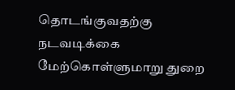தொடங்குவதற்கு நடவடிக்கை மேற்கொள்ளுமாறு துறை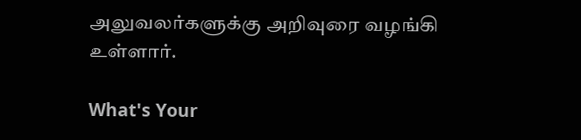அலுவலர்களுக்கு அறிவுரை வழங்கி உள்ளார்.

What's Your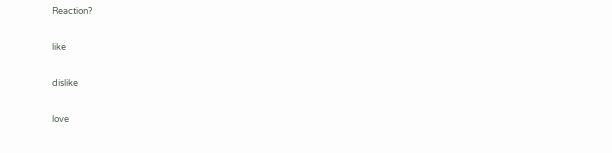Reaction?

like

dislike

love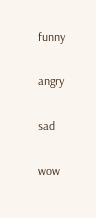funny

angry

sad

wow